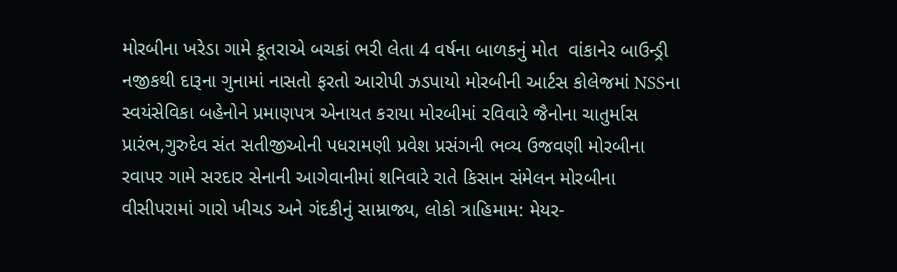મોરબીના ખરેડા ગામે કૂતરાએ બચકાં ભરી લેતા 4 વર્ષના બાળકનું મોત  વાંકાનેર બાઉન્ડ્રી નજીકથી દારૂના ગુનામાં નાસતો ફરતો આરોપી ઝડપાયો મોરબીની આર્ટસ કોલેજમાં NSSના સ્વયંસેવિકા બહેનોને પ્રમાણપત્ર એનાયત કરાયા મોરબીમાં રવિવારે જૈનોના ચાતુર્માસ પ્રારંભ,ગુરુદેવ સંત સતીજીઓની પધરામણી પ્રવેશ પ્રસંગની ભવ્ય ઉજવણી મોરબીના રવાપર ગામે સરદાર સેનાની આગેવાનીમાં શનિવારે રાતે કિસાન સંમેલન મોરબીના વીસીપરામાં ગારો ખીચડ અને ગંદકીનું સામ્રાજ્ય, લોકો ત્રાહિમામ: મેયર-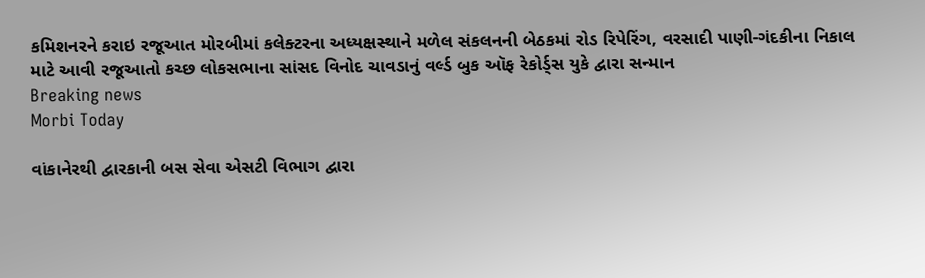કમિશનરને કરાઇ રજૂઆત મોરબીમાં કલેક્ટરના અધ્યક્ષસ્થાને મળેલ સંકલનની બેઠકમાં રોડ રિપેરિંગ, વરસાદી પાણી-ગંદકીના નિકાલ માટે આવી રજૂઆતો કચ્છ લોકસભાના સાંસદ વિનોદ ચાવડાનું વર્લ્ડ બુક ઑફ રેકોર્ડ્સ યુકે દ્વારા સન્માન
Breaking news
Morbi Today

વાંકાનેરથી દ્વારકાની બસ સેવા એસટી વિભાગ દ્વારા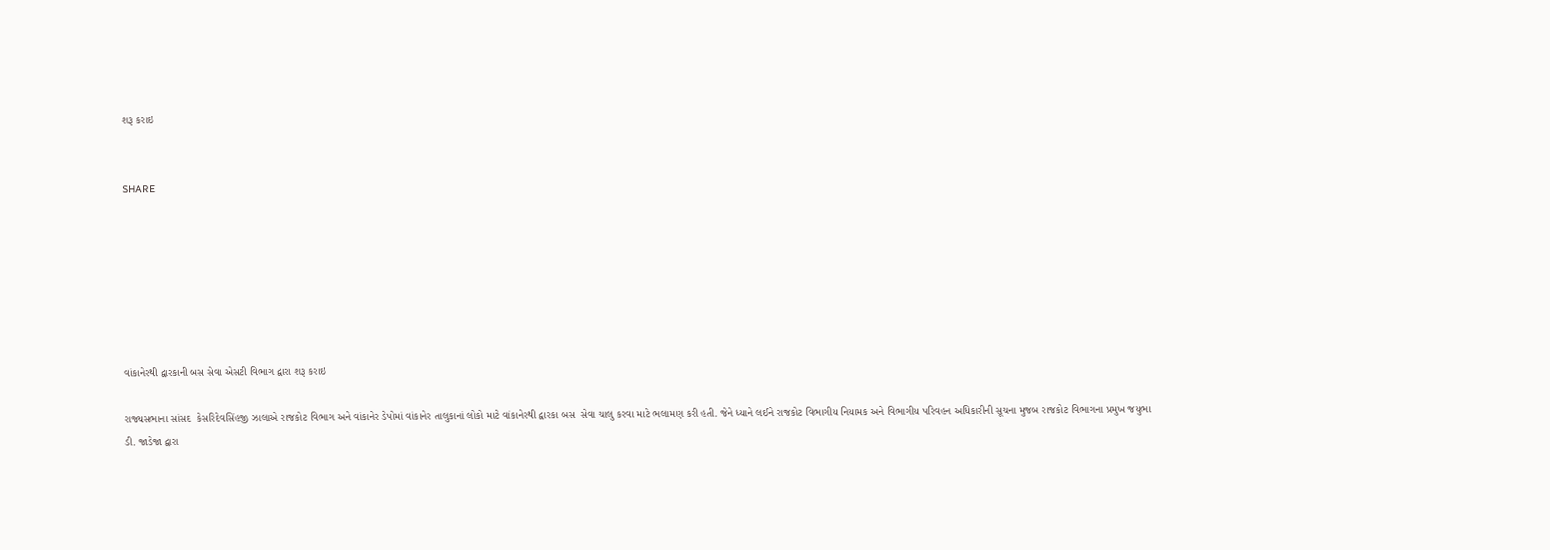શરૂ કરાઇ


SHARE







વાંકાનેરથી દ્વારકાની બસ સેવા એસટી વિભાગ દ્વારા શરૂ કરાઇ

રાજ્યસભાના સાંસદ  કેસરિદેવસિંહજી ઝાલાએ રાજકોટ વિભાગ અને વાંકાનેર ડેપોમાં વાંકાનેર તાલુકાનાં લોકો માટે વાંકાનેરથી દ્વારકા બસ  સેવા ચાલુ કરવા માટે ભલામણ કરી હતી. જેને ધ્યાને લઈને રાજકોટ વિભાગીય નિયામક અને વિભાગીય પરિવહન અધિકારીની સૂચના મુજબ રાજકોટ વિભાગના પ્રમુખ જયુભા ડી. જાડેજા દ્વારા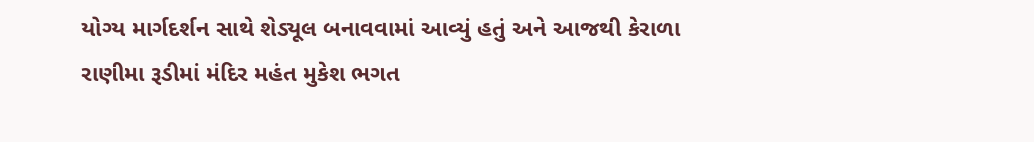યોગ્ય માર્ગદર્શન સાથે શેડ્યૂલ બનાવવામાં આવ્યું હતું અને આજથી કેરાળા રાણીમા રૂડીમાં મંદિર મહંત મુકેશ ભગત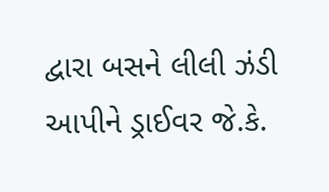દ્વારા બસને લીલી ઝંડી આપીને ડ્રાઈવર જે.કે.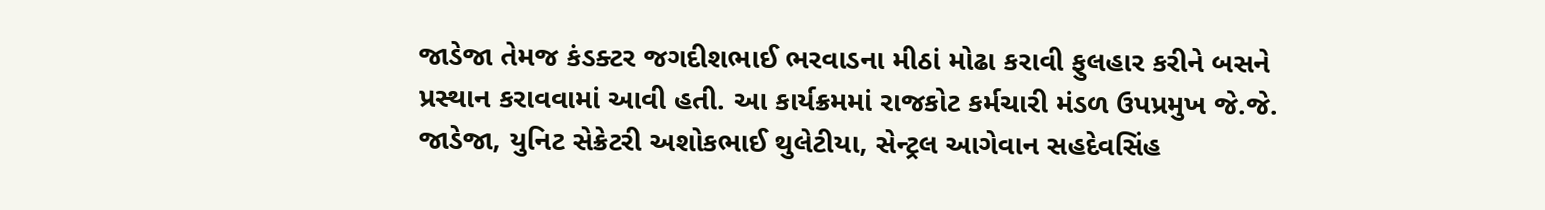જાડેજા તેમજ કંડક્ટર જગદીશભાઈ ભરવાડના મીઠાં મોઢા કરાવી ફુલહાર કરીને બસને પ્રસ્થાન કરાવવામાં આવી હતી. આ કાર્યક્રમમાં રાજકોટ કર્મચારી મંડળ ઉપપ્રમુખ જે.જે. જાડેજા, યુનિટ સેક્રેટરી અશોકભાઈ થુલેટીયા, સેન્ટ્રલ આગેવાન સહદેવસિંહ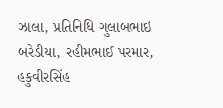ઝાલા, પ્રતિનિધિ ગુલાબભાઇ બરેડીયા, રહીમભાઈ પરમાર, હકુવીરસિંહ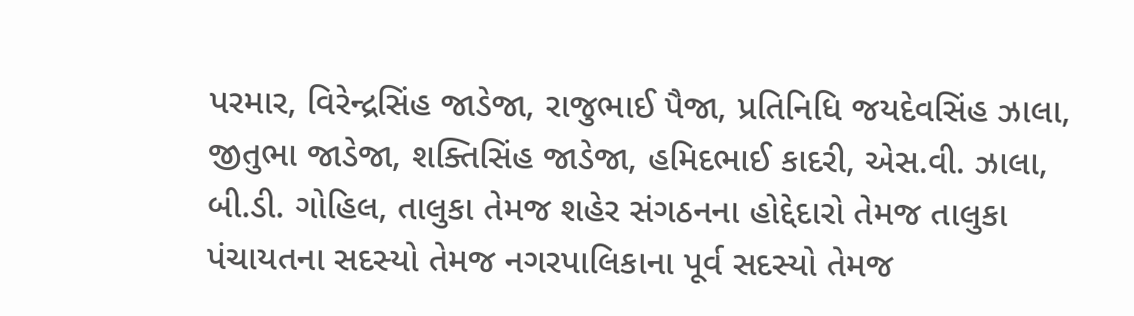પરમાર, વિરેન્દ્રસિંહ જાડેજા, રાજુભાઈ પૈજા, પ્રતિનિધિ જયદેવસિંહ ઝાલા, જીતુભા જાડેજા, શક્તિસિંહ જાડેજા, હમિદભાઈ કાદરી, એસ.વી. ઝાલા, બી.ડી. ગોહિલ, તાલુકા તેમજ શહેર સંગઠનના હોદ્દેદારો તેમજ તાલુકા પંચાયતના સદસ્યો તેમજ નગરપાલિકાના પૂર્વ સદસ્યો તેમજ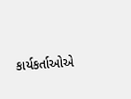કાર્યકર્તાઓએ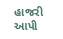હાજરી આપી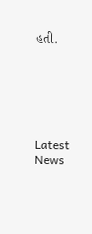હતી.






Latest News